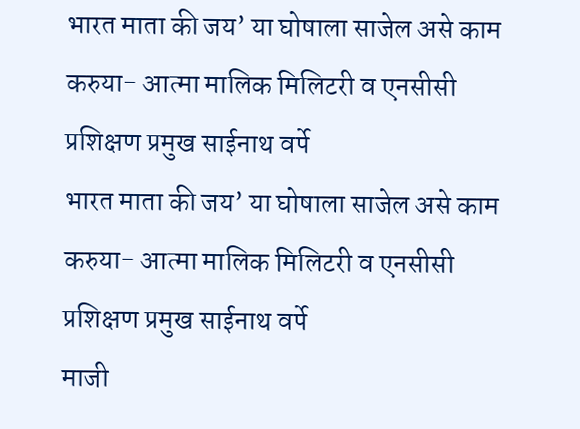भारत माता की जय’ या घोषाला साजेल असे काम करुया- आत्मा मालिक मिलिटरी व एनसीसी प्रशिक्षण प्रमुख साईनाथ वर्पे
भारत माता की जय’ या घोषाला साजेल असे काम करुया- आत्मा मालिक मिलिटरी व एनसीसी प्रशिक्षण प्रमुख साईनाथ वर्पे
माजी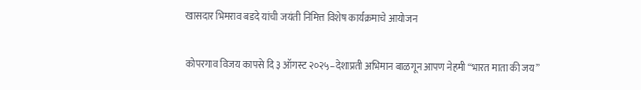खासदार भिमराव बडदे यांची जयंती निमित्त विशेष कार्यक्रमाचे आयोजन

कोपरगाव विजय कापसे दि ३ ऑगस्ट २०२५–देशाप्रती अभिमान बाळगून आपण नेहमी “भारत माता की जय”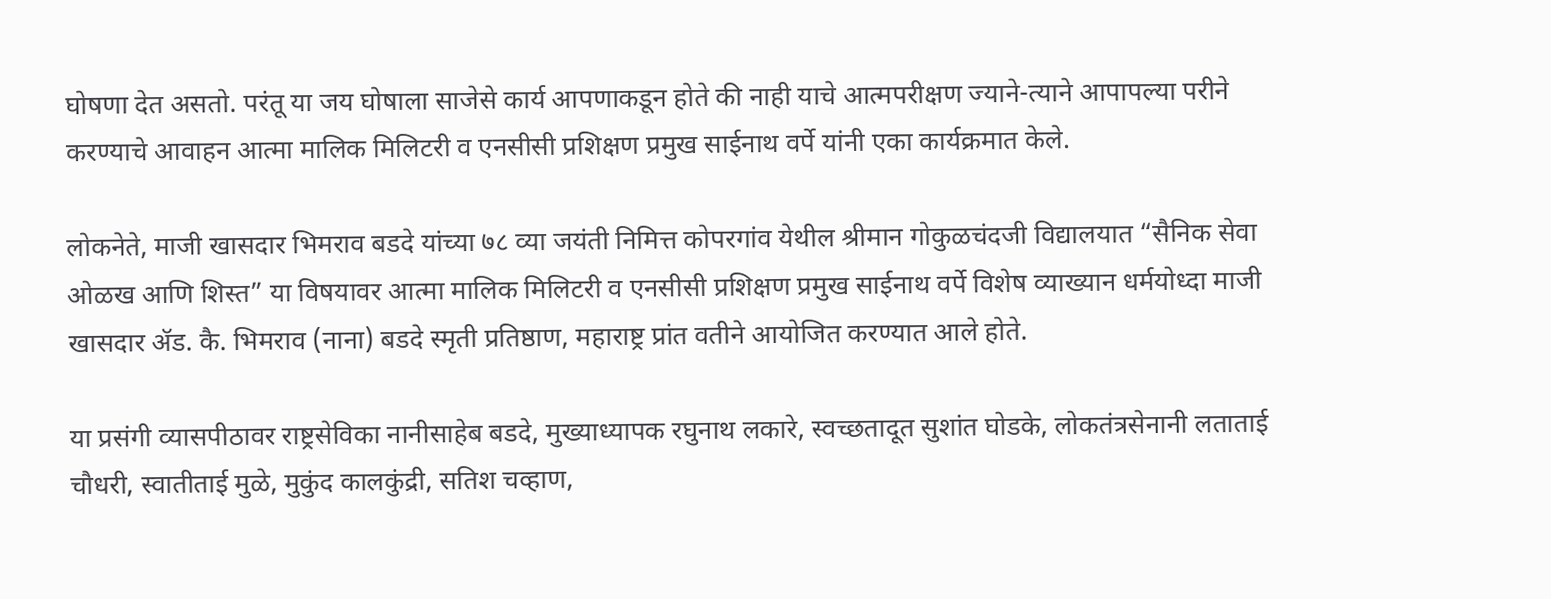घोषणा देत असतो. परंतू या जय घोषाला साजेसे कार्य आपणाकडून होते की नाही याचे आत्मपरीक्षण ज्याने-त्याने आपापल्या परीने करण्याचे आवाहन आत्मा मालिक मिलिटरी व एनसीसी प्रशिक्षण प्रमुख साईनाथ वर्पे यांनी एका कार्यक्रमात केले.

लोकनेते, माजी खासदार भिमराव बडदे यांच्या ७८ व्या जयंती निमित्त कोपरगांव येथील श्रीमान गोकुळचंदजी विद्यालयात “सैनिक सेवा ओळख आणि शिस्त” या विषयावर आत्मा मालिक मिलिटरी व एनसीसी प्रशिक्षण प्रमुख साईनाथ वर्पे विशेष व्याख्यान धर्मयोध्दा माजी खासदार ॲड. कै. भिमराव (नाना) बडदे स्मृती प्रतिष्ठाण, महाराष्ट्र प्रांत वतीने आयोजित करण्यात आले होते.

या प्रसंगी व्यासपीठावर राष्ट्रसेविका नानीसाहेब बडदे, मुख्याध्यापक रघुनाथ लकारे, स्वच्छतादूत सुशांत घोडके, लोकतंत्रसेनानी लताताई चौधरी, स्वातीताई मुळे, मुकुंद कालकुंद्री, सतिश चव्हाण,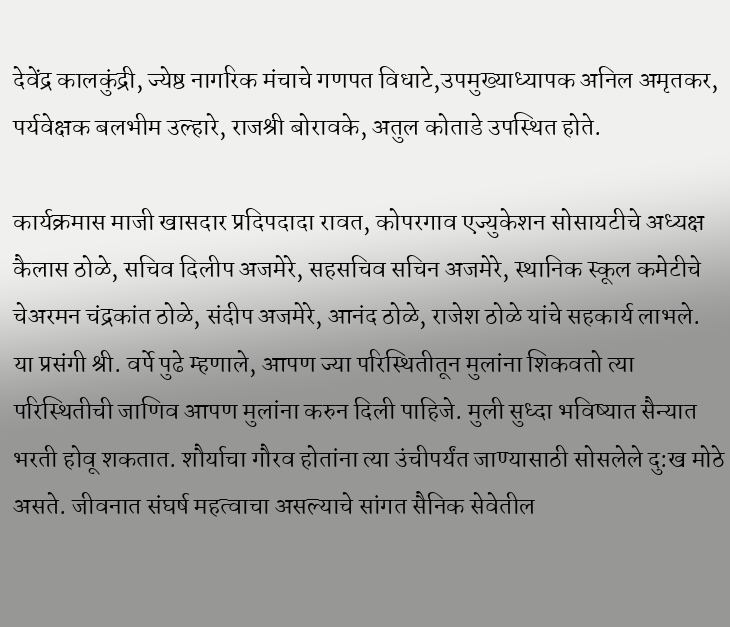देवेंद्र कालकुंद्री, ज्येष्ठ नागरिक मंचाचे गणपत विधाटे,उपमुख्याध्यापक अनिल अमृतकर, पर्यवेक्षक बलभीम उल्हारे, राजश्री बोरावके, अतुल कोताडे उपस्थित होते.

कार्यक्रमास माजी खासदार प्रदिपदादा रावत, कोपरगाव एज्युकेशन सोसायटीचे अध्यक्ष कैलास ठोळे, सचिव दिलीप अजमेरे, सहसचिव सचिन अजमेरे, स्थानिक स्कूल कमेटीचे चेअरमन चंद्रकांत ठोळे, संदीप अजमेरे, आनंद ठोळे, राजेश ठोळे यांचे सहकार्य लाभले.
या प्रसंगी श्री. वर्पे पुढे म्हणाले, आपण ज्या परिस्थितीतून मुलांना शिकवतो त्या परिस्थितीची जाणिव आपण मुलांना करुन दिली पाहिजे. मुली सुध्दा भविष्यात सैन्यात भरती होवू शकतात. शौर्याचा गौरव होतांना त्या उंचीपर्यंत जाण्यासाठी सोसलेले दु:ख मोठे असते. जीवनात संघर्ष महत्वाचा असल्याचे सांगत सैनिक सेवेतील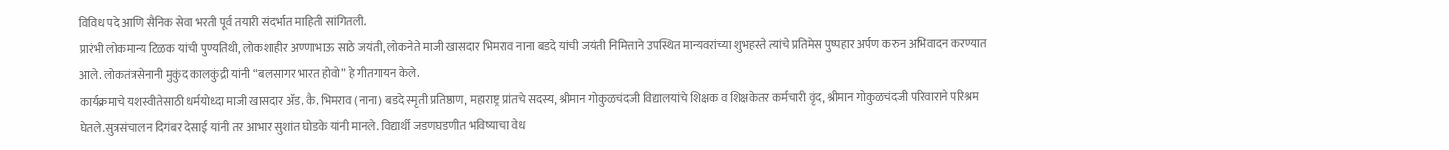विविध पदे आणि सैनिक सेवा भरती पूर्व तयारी संदर्भात माहिती सांगितली.
प्रारंभी लोकमान्य टिळक यांची पुण्यतिथी, लोकशाहीर अण्णाभाऊ साठे जयंती, लोकनेते माजी खासदार भिमराव नाना बडदे यांची जयंती निमित्ताने उपस्थित मान्यवरांच्या शुभहस्ते त्यांचे प्रतिमेस पुष्पहार अर्पण करुन अभिवादन करण्यात आले. लोकतंत्रसेनानी मुकुंद कालकुंद्री यांनी “बलसागर भारत होवो” हे गीतगायन केले.
कार्यक्रमाचे यशस्वीतेसाठी धर्मयोध्दा माजी खासदार ॲड. कै. भिमराव (नाना) बडदे स्मृती प्रतिष्ठाण, महाराष्ट्र प्रांतचे सदस्य, श्रीमान गोकुळचंदजी विद्यालयांचे शिक्षक व शिक्षकेतर कर्मचारी वृंद, श्रीमान गोकुळचंदजी परिवाराने परिश्रम घेतले.सुत्रसंचालन दिगंबर देसाई यांनी तर आभार सुशांत घोडके यांनी मानले. विद्यार्थी जडणघडणीत भविष्याचा वेध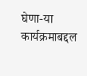घेणा-या कार्यक्रमाबद्दल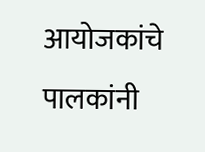आयोजकांचे पालकांनी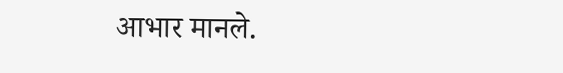आभार मानले.